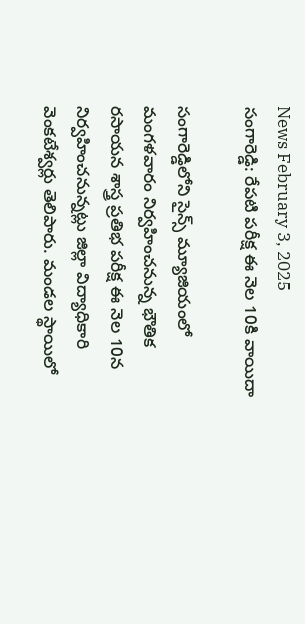News February 3, 2025
సంగారెడ్డి: రేపటి పరీక్ష ఈ నెల 10కి వాయిదా

సంగారెడ్డిలోని సైన్స్ మ్యూజియంలో మంగళవారం నిర్వహించనున్న భౌతిక రసాయన శాస్త్ర ప్రతిభ పరీక్ష ఈ నెల 10న నిర్వహించనున్నట్లు జిల్లా విద్యాధికారి వెంకటేశ్వర్లు తెలిపారు. మండల స్థాయిలో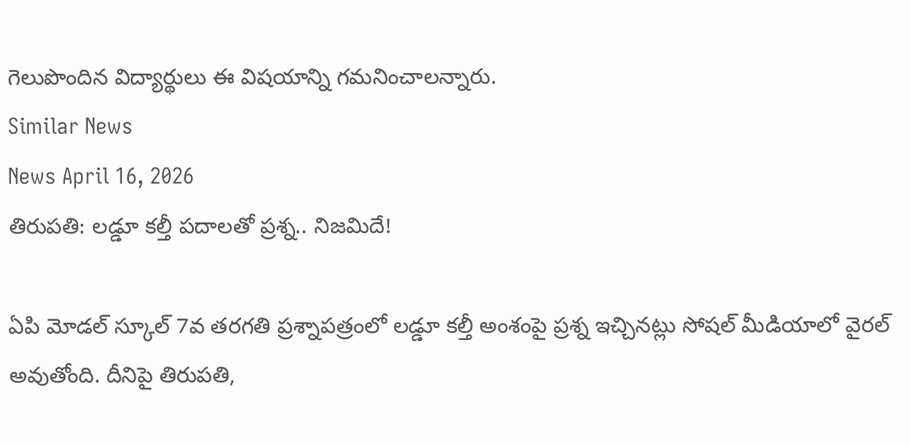గెలుపొందిన విద్యార్థులు ఈ విషయాన్ని గమనించాలన్నారు.
Similar News
News April 16, 2026
తిరుపతి: లడ్డూ కల్తీ పదాలతో ప్రశ్న.. నిజమిదే!

ఏపి మోడల్ స్కూల్ 7వ తరగతి ప్రశ్నాపత్రంలో లడ్డూ కల్తీ అంశంపై ప్రశ్న ఇచ్చినట్లు సోషల్ మీడియాలో వైరల్ అవుతోంది. దీనిపై తిరుపతి,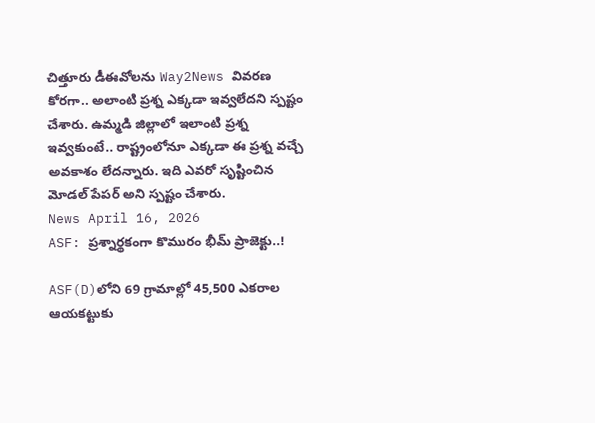చిత్తూరు డీఈవోలను Way2News వివరణ కోరగా.. అలాంటి ప్రశ్న ఎక్కడా ఇవ్వలేదని స్పష్టం చేశారు. ఉమ్మడి జిల్లాలో ఇలాంటి ప్రశ్న ఇవ్వకుంటే.. రాష్ట్రంలోనూ ఎక్కడా ఈ ప్రశ్న వచ్చే అవకాశం లేదన్నారు. ఇది ఎవరో సృష్టించిన మోడల్ పేపర్ అని స్పష్టం చేశారు.
News April 16, 2026
ASF: ప్రశ్నార్థకంగా కొమురం భీమ్ ప్రాజెక్టు..!

ASF(D)లోని 69 గ్రామాల్లో 45,500 ఎకరాల ఆయకట్టుకు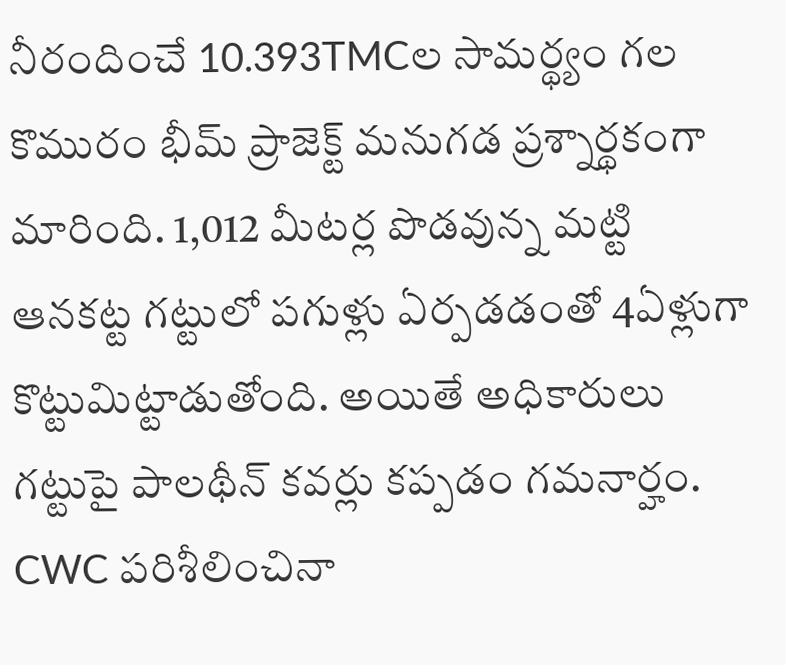నీరందించే 10.393TMCల సామర్థ్యం గల కొమురం భీమ్ ప్రాజెక్ట్ మనుగడ ప్రశ్నార్థకంగా మారింది. 1,012 మీటర్ల పొడవున్న మట్టి ఆనకట్ట గట్టులో పగుళ్లు ఏర్పడడంతో 4ఏళ్లుగా కొట్టుమిట్టాడుతోంది. అయితే అధికారులు గట్టుపై పాలథీన్ కవర్లు కప్పడం గమనార్హం. CWC పరిశీలించినా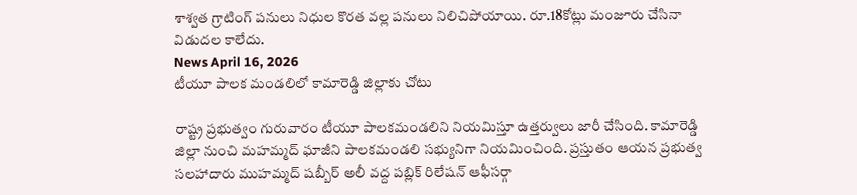శాశ్వత గ్రాటింగ్ పనులు నిధుల కొరత వల్ల పనులు నిలిచిపోయాయి. రూ.18కోట్లు మంజూరు చేసినా విడుదల కాలేదు.
News April 16, 2026
టీయూ పాలక మండలిలో కామారెడ్డి జిల్లాకు చోటు

రాష్ట్ర ప్రభుత్వం గురువారం టీయూ పాలకమండలిని నియమిస్తూ ఉత్తర్వులు జారీ చేసింది. కామారెడ్డి జిల్లా నుంచి మహమ్మద్ ఘాజీని పాలకమండలి సభ్యునిగా నియమించింది. ప్రస్తుతం ఆయన ప్రభుత్వ సలహాదారు ముహమ్మద్ షబ్బీర్ అలీ వద్ద పబ్లిక్ రిలేషన్ ఆఫీసర్గా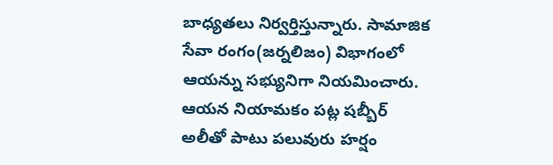బాధ్యతలు నిర్వర్తిస్తున్నారు. సామాజిక సేవా రంగం(జర్నలిజం) విభాగంలో ఆయన్ను సభ్యునిగా నియమించారు. ఆయన నియామకం పట్ల షబ్బీర్ అలీతో పాటు పలువురు హర్షం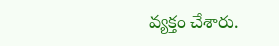వ్యక్తం చేశారు.